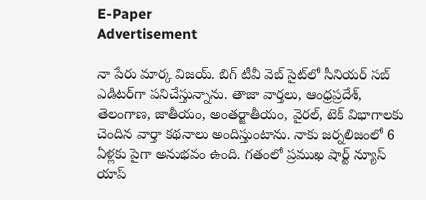E-Paper
Advertisement

నా పేరు మార్క విజ‌య్. బిగ్ టీవీ వెబ్ సైట్‌లో సీనియర్ సబ్ ఎడిటర్‌గా పనిచేస్తున్నాను. తాజా వార్తలు, ఆంధ్ర‌ప్ర‌దేశ్, తెలంగాణ, జాతీయం, అంతర్జాతీయం, వైరల్, టెక్ విభాగాలకు చెందిన వార్తా కథనాలు అందిస్తుంటాను. నాకు జర్నలిజంలో 6 ఏళ్లకు పైగా అనుభవం ఉంది. గతంలో ప్ర‌ముఖ షార్ట్ న్యూస్ యాప్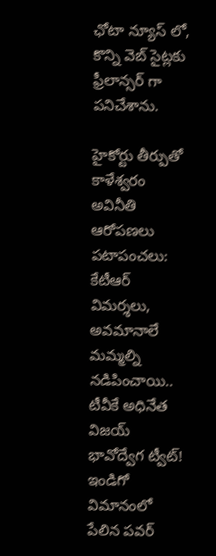ఛోటా న్యూస్ లో, కొన్ని వెబ్ సైట్ల‌కు ఫ్రీలాన్స‌ర్ గా పనిచేశాను.

హైకోర్టు తీర్పుతో కాళేశ్వరం అవినీతి ఆరోపణలు పటాపంచలు: కేటీఆర్
విమర్శలు, అవమానాలే మమ్మల్ని నడిపించాయి.. టీవీకే అధినేత విజయ్ భావోద్వేగ ట్వీట్!
ఇండిగో విమానంలో పేలిన పవర్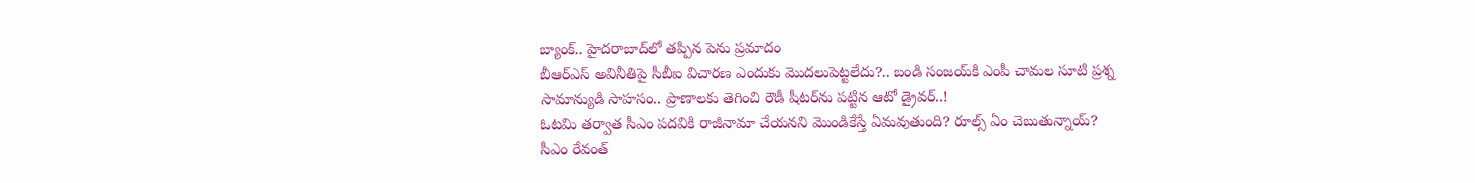బ్యాంక్.. హైదరాబాద్‌లో తప్పిన పెను ప్రమాదం
బీఆర్ఎస్ అవినీతిపై సీబీఐ విచారణ ఎందుకు మొదలుపెట్టలేదు?.. బండి సంజయ్‌కి ఎంపీ చామల సూటి ప్ర‌శ్న‌
సామాన్యుడి సాహసం.. ప్రాణాలకు తెగించి రౌడీ షీటర్‌ను పట్టిన ఆటో డ్రైవర్..!
ఓటమి తర్వాత సీఎం పదవికి రాజీనామా చేయనని మొండికేస్తే ఏమవుతుంది? రూల్స్ ఏం చెబుతున్నాయ్?
సీఎం రేవంత్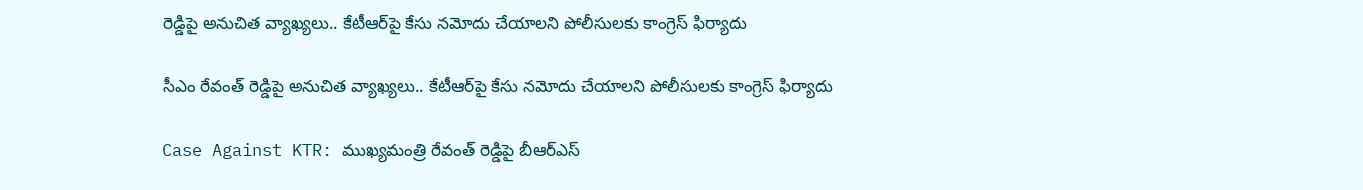రెడ్డిపై అనుచిత వ్యాఖ్యలు.. కేటీఆర్‌పై కేసు నమోదు చేయాలని పోలీసులకు కాంగ్రెస్ ఫిర్యాదు

సీఎం రేవంత్ రెడ్డిపై అనుచిత వ్యాఖ్యలు.. కేటీఆర్‌పై కేసు నమోదు చేయాలని పోలీసులకు కాంగ్రెస్ ఫిర్యాదు

Case Against KTR: ముఖ్యమంత్రి రేవంత్ రెడ్డిపై బీఆర్ఎస్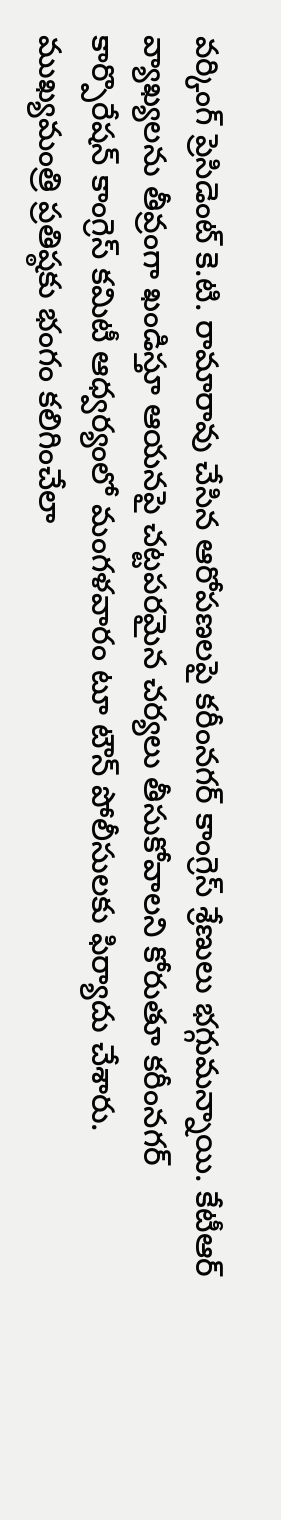వ‌ర్కింగ్ ప్రెసిడెంట్ కె.టి. రామారావు చేసిన ఆరోపణలపై కరీంనగర్ కాంగ్రెస్ శ్రేణులు భగ్గుమన్నాయి. కేటీఆర్ వ్యాఖ్యలను తీవ్రంగా ఖండిస్తూ ఆయనపై చట్టపరమైన చర్యలు తీసుకోవాలని కోరుతూ కరీంనగర్ కార్పొరేషన్ కాంగ్రెస్ కమిటీ ఆధ్వర్యంలో మంగళవారం టూ టౌన్ పోలీసులకు ఫిర్యాదు చేశారు. ముఖ్యమంత్రి ప్రతిష్ఠకు భంగం కలిగించేలా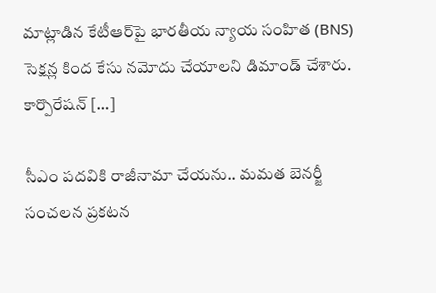మాట్లాడిన కేటీఆర్‌పై భారతీయ న్యాయ సంహిత (BNS) సెక్షన్ల కింద కేసు నమోదు చేయాలని డిమాండ్ చేశారు. కార్పొరేషన్ […]

సీఎం పదవికి రాజీనామా చేయను.. మమత బెనర్జీ సంచలన ప్రకటన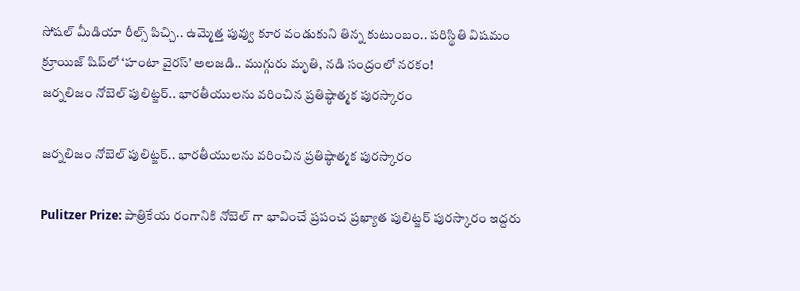సోషల్ మీడియా రీల్స్ పిచ్చి.. ఉమ్మెత్త పువ్వు కూర వండుకుని తిన్న కుటుంబం.. పరిస్థితి విషమం
క్రూయిజ్ షిప్‌లో ‘హంటా వైరస్’ అలజడి.. ముగ్గురు మృతి, నడి సంద్రంలో నరకం!
జర్నలిజం నోబెల్ పులిట్జర్.. భారతీయులను వరించిన‌ ప్రతిష్ఠాత్మక పురస్కారం

జర్నలిజం నోబెల్ పులిట్జర్.. భారతీయులను వరించిన‌ ప్రతిష్ఠాత్మక పురస్కారం

Pulitzer Prize: పాత్రికేయ రంగానికి నోబెల్ గా భావించే ప్రపంచ ప్రఖ్యాత పులిట్జర్‌ పురస్కారం ఇద్దరు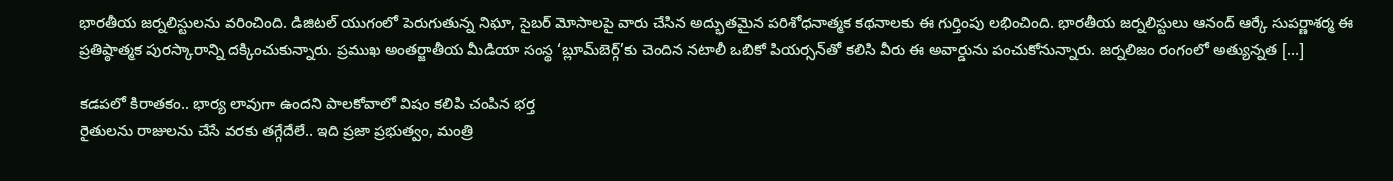భారతీయ జర్నలిస్టులను వరించింది. డిజిటల్ యుగంలో పెరుగుతున్న నిఘా, సైబర్ మోసాలపై వారు చేసిన అద్భుతమైన పరిశోధనాత్మక కథనాలకు ఈ గుర్తింపు లభించింది. భారతీయ జర్నలిస్టులు ఆనంద్ ఆర్కే సుపర్ణాశర్మ ఈ ప్రతిష్ఠాత్మక పురస్కారాన్ని దక్కించుకున్నారు. ప్రముఖ అంతర్జాతీయ మీడియా సంస్థ ‘బ్లూమ్‌బెర్గ్’కు చెందిన నటాలీ ఒబికో పియర్సన్‌తో కలిసి వీరు ఈ అవార్డును పంచుకోనున్నారు. జర్నలిజం రంగంలో అత్యున్నత […]

కడపలో కిరాతకం.. భార్య లావుగా ఉందని పాలకోవాలో విషం కలిపి చంపిన భర్త
రైతులను రాజులను చేసే వరకు తగ్గేదేలే.. ఇది ప్రజా ప్రభుత్వం, మంత్రి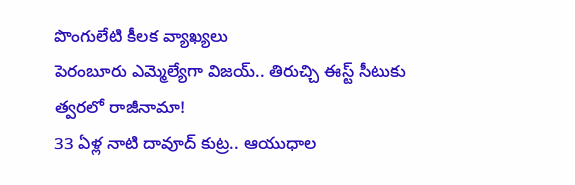పొంగులేటి కీలక వ్యాఖ్యలు
పెరంబూరు ఎమ్మెల్యేగా విజయ్‌.. తిరుచ్చి ఈస్ట్ సీటుకు త్వరలో రాజీనామా!
33 ఏళ్ల నాటి దావూద్ కుట్ర.. ఆయుధాల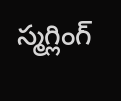స్మగ్లింగ్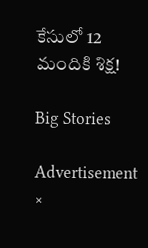కేసులో 12 మందికి శిక్ష!

Big Stories

Advertisement
×